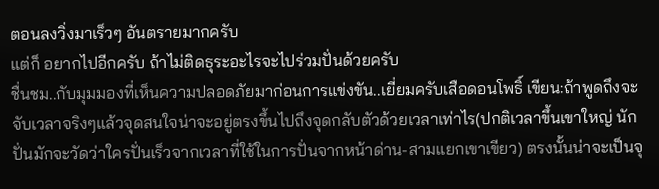ตอนลงวิ่งมาเร็วๆ อันตรายมากครับ
แต่ก็ อยากไปอีกครับ ถ้าไม่ติดธุระอะไรจะไปร่วมปั่นด้วยครับ
ชื่นชม..กับมุมมองที่เห็นความปลอดภัยมาก่อนการแข่งขัน..เยี่ยมครับเสือดอนโพธิ์ เขียน:ถ้าพูดถึงจะจับเวลาจริงๆแล้วจุดสนใจน่าจะอยู่ตรงขึ้นไปถึงจุดกลับตัวด้วยเวลาเท่าไร(ปกติเวลาขึ้นเขาใหญ่ นักปั่นมักจะวัดว่าใครปั่นเร็วจากเวลาที่ใช้ในการปั่นจากหน้าด่าน-สามแยกเขาเขียว) ตรงนั้นน่าจะเป็นจุ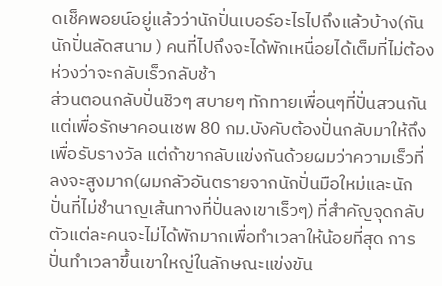ดเช็คพอยน์อยู่แล้วว่านักปั่นเบอร์อะไรไปถึงแล้วบ้าง(กันนักปั่นลัดสนาม ) คนที่ไปถึงจะได้พักเหนื่อยได้เต็มที่ไม่ต้องห่วงว่าจะกลับเร็วกลับช้า
ส่วนตอนกลับปั่นชิวๆ สบายๆ ทักทายเพื่อนๆที่ปั่นสวนกัน แต่เพื่อรักษาคอนเชพ 80 กม.บังคับต้องปั่นกลับมาให้ถึงเพื่อรับรางวัล แต่ถ้าขากลับแข่งกันด้วยผมว่าความเร็วที่ลงจะสูงมาก(ผมกลัวอันตรายจากนักปั่นมือใหม่และนักปั่นที่ไม่ชำนาญเส้นทางที่ปั่นลงเขาเร็วๆ) ที่สำคัญจุดกลับตัวแต่ละคนจะไม่ได้พักมากเพื่อทำเวลาให้น้อยที่สุด การปั่นทำเวลาขึ้นเขาใหญ่ในลักษณะแข่งขัน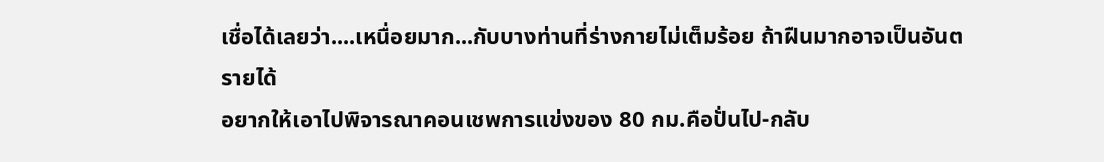เชื่อได้เลยว่า....เหนื่อยมาก...กับบางท่านที่ร่างกายไม่เต็มร้อย ถ้าฝืนมากอาจเป็นอันตรายได้
อยากให้เอาไปพิจารณาคอนเชพการแข่งของ 80 กม.คือปั่นไป-กลับ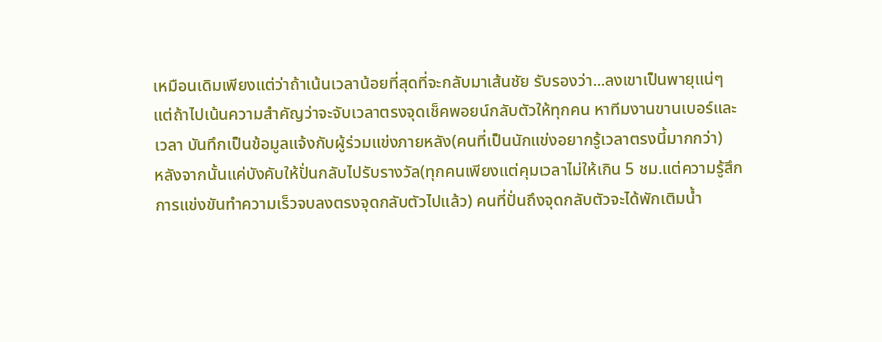เหมือนเดิมเพียงแต่ว่าถ้าเน้นเวลาน้อยที่สุดที่จะกลับมาเส้นชัย รับรองว่า...ลงเขาเป็นพายุแน่ๆ แต่ถ้าไปเน้นความสำคัญว่าจะจับเวลาตรงจุดเช็คพอยน์กลับตัวให้ทุกคน หาทีมงานขานเบอร์และเวลา บันทึกเป็นข้อมูลแจ้งกับผู้ร่วมแข่งภายหลัง(คนที่เป็นนักแข่งอยากรู้เวลาตรงนี้มากกว่า)
หลังจากนั้นแค่บังคับให้ปั่นกลับไปรับรางวัล(ทุกคนเพียงแต่คุมเวลาไม่ให้เกิน 5 ชม.แต่ความรู้สึกการแข่งขันทำความเร็วจบลงตรงจุดกลับตัวไปแล้ว) คนที่ปั่นถึงจุดกลับตัวจะได้พักเติมน้ำ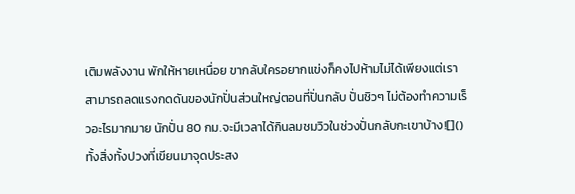เติมพลังงาน พักให้หายเหนื่อย ขากลับใครอยากแข่งก็คงไปห้ามไม่ได้เพียงแต่เราสามารถลดแรงกดดันของนักปั่นส่วนใหญ่ตอนที่ปั่นกลับ ปั่นชิวๆ ไม่ต้องทำความเร็วอะไรมากมาย นักปั่น 80 กม.จะมีเวลาได้กินลมชมวิวในช่วงปั่นกลับกะเขาบ้าง![]()
ทั้งสิ่งทั้งปวงที่เขียนมาจุดประสง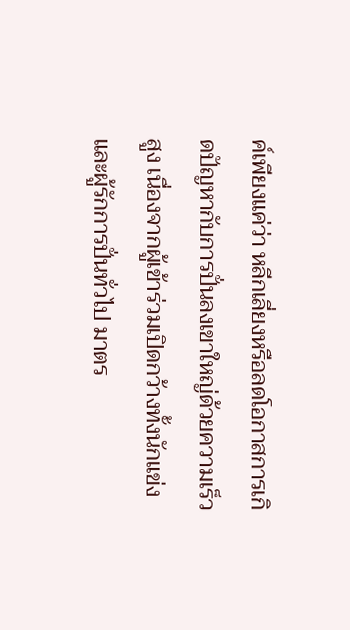ค์เพียงแค่ว่า หลีกเลี่ยงหรือลดโอกาสการเกิดปัญหากับการปั่นลงเขาใหญ่ด้วยความเร็วสูง เนื่องจากผู้เข้าร่วมเปิดกว้างทั้งนักแข่งและผู้รักการปั่นทั่วไป มาตร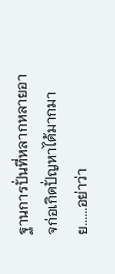ฐานการปั่นที่หลากหลายอาจก่อเกิดปั่ญหาได้มากมาย......อย่าว่า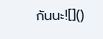กันนะ![]()